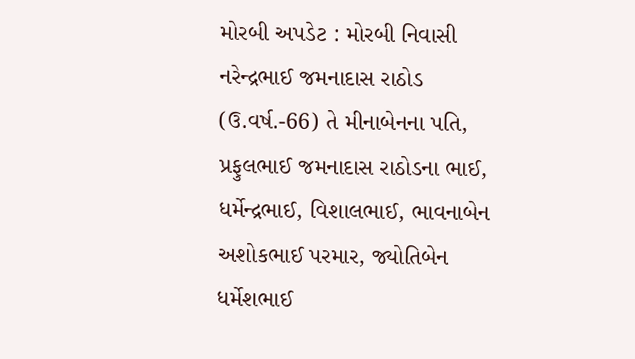મોરબી અપડેટ : મોરબી નિવાસી નરેન્દ્રભાઈ જમનાદાસ રાઠોડ (ઉ.વર્ષ.-66) તે મીનાબેનના પતિ, પ્રફુલભાઈ જમનાદાસ રાઠોડના ભાઈ, ધર્મેન્દ્રભાઈ, વિશાલભાઈ, ભાવનાબેન અશોકભાઈ પરમાર, જ્યોતિબેન ધર્મેશભાઈ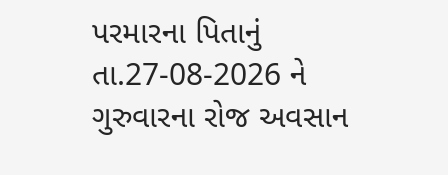પરમારના પિતાનું તા.27-08-2026 ને ગુરુવારના રોજ અવસાન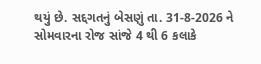થયું છે. સદ્દગતનું બેસણું તા. 31-8-2026 ને સોમવારના રોજ સાંજે 4 થી 6 કલાકે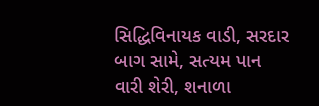સિદ્ધિવિનાયક વાડી, સરદાર બાગ સામે, સત્યમ પાન વારી શેરી, શનાળા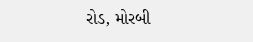રોડ, મોરબી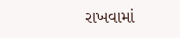રાખવામાં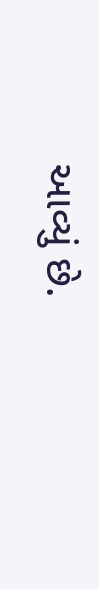આવ્યું છે.